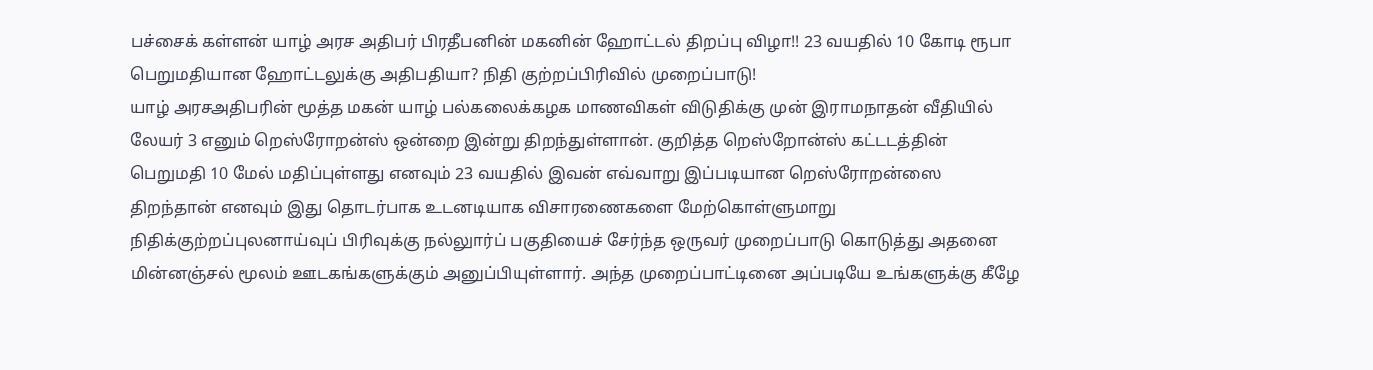பச்சைக் கள்ளன் யாழ் அரச அதிபர் பிரதீபனின் மகனின் ஹோட்டல் திறப்பு விழா!! 23 வயதில் 10 கோடி ரூபா பெறுமதியான ஹோட்டலுக்கு அதிபதியா? நிதி குற்றப்பிரிவில் முறைப்பாடு!
யாழ் அரசஅதிபரின் மூத்த மகன் யாழ் பல்கலைக்கழக மாணவிகள் விடுதிக்கு முன் இராமநாதன் வீதியில் லேயர் 3 எனும் றெஸ்ரோறன்ஸ் ஒன்றை இன்று திறந்துள்ளான். குறித்த றெஸ்றோன்ஸ் கட்டடத்தின் பெறுமதி 10 மேல் மதிப்புள்ளது எனவும் 23 வயதில் இவன் எவ்வாறு இப்படியான றெஸ்ரோறன்ஸை திறந்தான் எனவும் இது தொடர்பாக உடனடியாக விசாரணைகளை மேற்கொள்ளுமாறு நிதிக்குற்றப்புலனாய்வுப் பிரிவுக்கு நல்லுார்ப் பகுதியைச் சேர்ந்த ஒருவர் முறைப்பாடு கொடுத்து அதனை மின்னஞ்சல் மூலம் ஊடகங்களுக்கும் அனுப்பியுள்ளார். அந்த முறைப்பாட்டினை அப்படியே உங்களுக்கு கீழே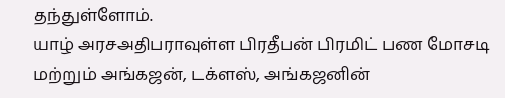தந்துள்ளோம்.
யாழ் அரசஅதிபராவுள்ள பிரதீபன் பிரமிட் பண மோசடி மற்றும் அங்கஜன், டக்ளஸ், அங்கஜனின்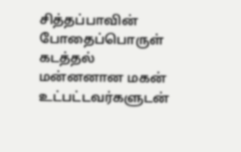சித்தப்பாவின் போதைப்பொருள் கடத்தல் மன்னனான மகன் உட்பட்டவர்களுடன்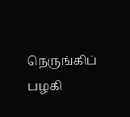நெருங்கிப் பழகி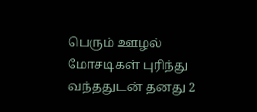பெரும் ஊழல் மோசடிகள் புரிந்து வந்ததுடன் தனது 2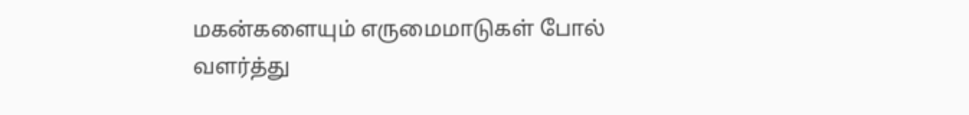மகன்களையும் எருமைமாடுகள் போல் வளர்த்து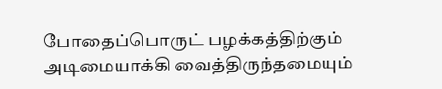போதைப்பொருட் பழக்கத்திற்கும் அடிமையாக்கி வைத்திருந்தமையும்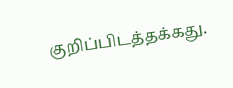குறிப்பிடத்தக்கது.